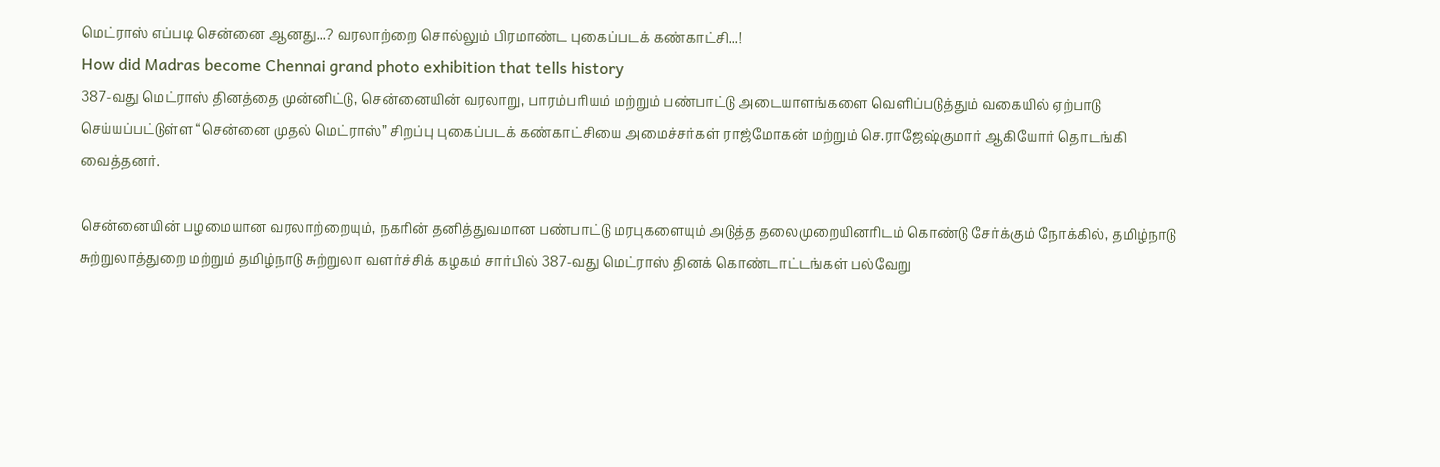மெட்ராஸ் எப்படி சென்னை ஆனது...? வரலாற்றை சொல்லும் பிரமாண்ட புகைப்படக் கண்காட்சி...!
How did Madras become Chennai grand photo exhibition that tells history
387-வது மெட்ராஸ் தினத்தை முன்னிட்டு, சென்னையின் வரலாறு, பாரம்பரியம் மற்றும் பண்பாட்டு அடையாளங்களை வெளிப்படுத்தும் வகையில் ஏற்பாடு செய்யப்பட்டுள்ள “சென்னை முதல் மெட்ராஸ்” சிறப்பு புகைப்படக் கண்காட்சியை அமைச்சர்கள் ராஜ்மோகன் மற்றும் செ.ராஜேஷ்குமார் ஆகியோர் தொடங்கி வைத்தனர்.

சென்னையின் பழமையான வரலாற்றையும், நகரின் தனித்துவமான பண்பாட்டு மரபுகளையும் அடுத்த தலைமுறையினரிடம் கொண்டு சேர்க்கும் நோக்கில், தமிழ்நாடு சுற்றுலாத்துறை மற்றும் தமிழ்நாடு சுற்றுலா வளர்ச்சிக் கழகம் சார்பில் 387-வது மெட்ராஸ் தினக் கொண்டாட்டங்கள் பல்வேறு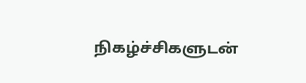நிகழ்ச்சிகளுடன்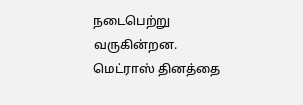நடைபெற்று வருகின்றன.
மெட்ராஸ் தினத்தை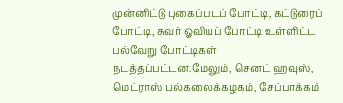முன்னிட்டு புகைப்படப் போட்டி, கட்டுரைப் போட்டி, சுவர் ஓவியப் போட்டி உள்ளிட்ட பல்வேறு போட்டிகள் நடத்தப்பட்டன.மேலும், செனட் ஹவுஸ், மெட்ராஸ் பல்கலைக்கழகம், சேப்பாக்கம்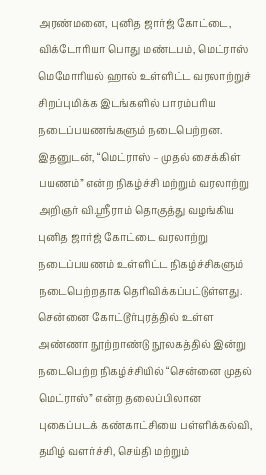அரண்மனை, புனித ஜார்ஜ் கோட்டை, விக்டோரியா பொது மண்டபம், மெட்ராஸ் மெமோரியல் ஹால் உள்ளிட்ட வரலாற்றுச் சிறப்புமிக்க இடங்களில் பாரம்பரிய நடைப்பயணங்களும் நடைபெற்றன.
இதனுடன், “மெட்ராஸ் – முதல் சைக்கிள் பயணம்” என்ற நிகழ்ச்சி மற்றும் வரலாற்று அறிஞர் வி.ஸ்ரீராம் தொகுத்து வழங்கிய புனித ஜார்ஜ் கோட்டை வரலாற்று நடைப்பயணம் உள்ளிட்ட நிகழ்ச்சிகளும் நடைபெற்றதாக தெரிவிக்கப்பட்டுள்ளது.
சென்னை கோட்டூர்புரத்தில் உள்ள அண்ணா நூற்றாண்டு நூலகத்தில் இன்று நடைபெற்ற நிகழ்ச்சியில் “சென்னை முதல் மெட்ராஸ்” என்ற தலைப்பிலான புகைப்படக் கண்காட்சியை பள்ளிக்கல்வி, தமிழ் வளர்ச்சி, செய்தி மற்றும்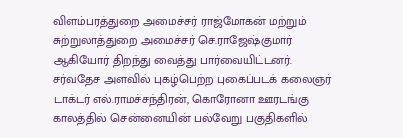விளம்பரத்துறை அமைச்சர் ராஜ்மோகன் மற்றும் சுற்றுலாத்துறை அமைச்சர் செ.ராஜேஷ்குமார் ஆகியோர் திறந்து வைத்து பார்வையிட்டனர்.
சர்வதேச அளவில் புகழ்பெற்ற புகைப்படக் கலைஞர் டாக்டர் எல்.ராமச்சந்திரன், கொரோனா ஊரடங்கு காலத்தில் சென்னையின் பல்வேறு பகுதிகளில்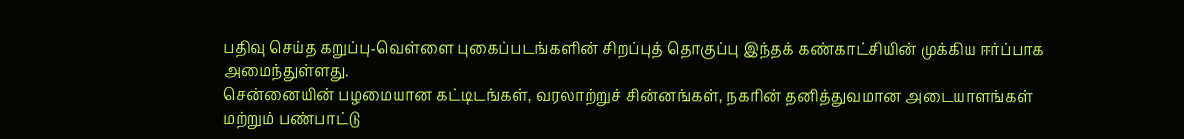பதிவு செய்த கறுப்பு-வெள்ளை புகைப்படங்களின் சிறப்புத் தொகுப்பு இந்தக் கண்காட்சியின் முக்கிய ஈர்ப்பாக அமைந்துள்ளது.
சென்னையின் பழமையான கட்டிடங்கள், வரலாற்றுச் சின்னங்கள், நகரின் தனித்துவமான அடையாளங்கள் மற்றும் பண்பாட்டு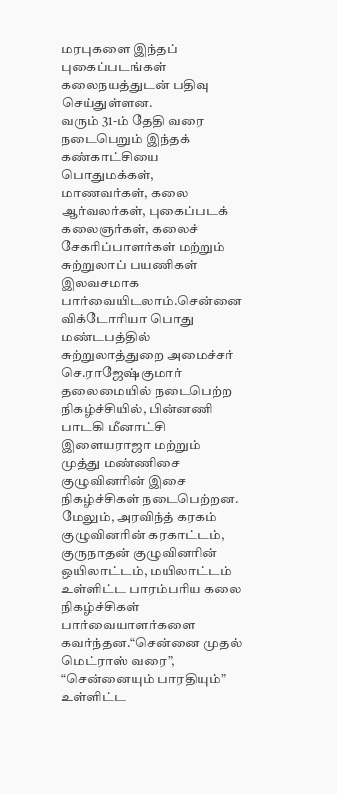மரபுகளை இந்தப் புகைப்படங்கள் கலைநயத்துடன் பதிவு செய்துள்ளன.
வரும் 31-ம் தேதி வரை நடைபெறும் இந்தக் கண்காட்சியை பொதுமக்கள், மாணவர்கள், கலை ஆர்வலர்கள், புகைப்படக் கலைஞர்கள், கலைச் சேகரிப்பாளர்கள் மற்றும் சுற்றுலாப் பயணிகள் இலவசமாக பார்வையிடலாம்.சென்னை விக்டோரியா பொது மண்டபத்தில் சுற்றுலாத்துறை அமைச்சர் செ.ராஜேஷ்குமார் தலைமையில் நடைபெற்ற நிகழ்ச்சியில், பின்னணி பாடகி மீனாட்சி இளையராஜா மற்றும் முத்து மண்ணிசை குழுவினரின் இசை நிகழ்ச்சிகள் நடைபெற்றன.
மேலும், அரவிந்த் கரகம் குழுவினரின் கரகாட்டம், குருநாதன் குழுவினரின் ஒயிலாட்டம், மயிலாட்டம் உள்ளிட்ட பாரம்பரிய கலை நிகழ்ச்சிகள் பார்வையாளர்களை கவர்ந்தன.“சென்னை முதல் மெட்ராஸ் வரை”, “சென்னையும் பாரதியும்” உள்ளிட்ட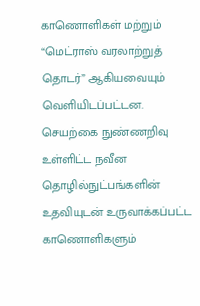காணொளிகள் மற்றும் “மெட்ராஸ் வரலாற்றுத் தொடர்” ஆகியவையும் வெளியிடப்பட்டன.
செயற்கை நுண்ணறிவு உள்ளிட்ட நவீன தொழில்நுட்பங்களின் உதவியுடன் உருவாக்கப்பட்ட காணொளிகளும்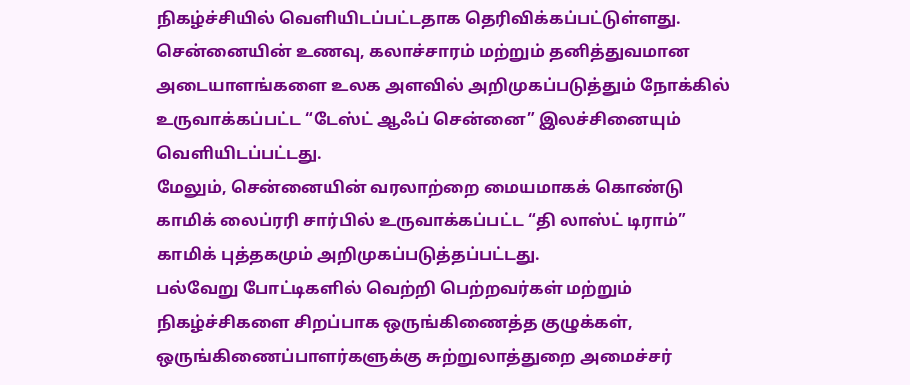நிகழ்ச்சியில் வெளியிடப்பட்டதாக தெரிவிக்கப்பட்டுள்ளது.
சென்னையின் உணவு, கலாச்சாரம் மற்றும் தனித்துவமான அடையாளங்களை உலக அளவில் அறிமுகப்படுத்தும் நோக்கில் உருவாக்கப்பட்ட “டேஸ்ட் ஆஃப் சென்னை” இலச்சினையும் வெளியிடப்பட்டது.
மேலும், சென்னையின் வரலாற்றை மையமாகக் கொண்டு காமிக் லைப்ரரி சார்பில் உருவாக்கப்பட்ட “தி லாஸ்ட் டிராம்” காமிக் புத்தகமும் அறிமுகப்படுத்தப்பட்டது.
பல்வேறு போட்டிகளில் வெற்றி பெற்றவர்கள் மற்றும் நிகழ்ச்சிகளை சிறப்பாக ஒருங்கிணைத்த குழுக்கள், ஒருங்கிணைப்பாளர்களுக்கு சுற்றுலாத்துறை அமைச்சர்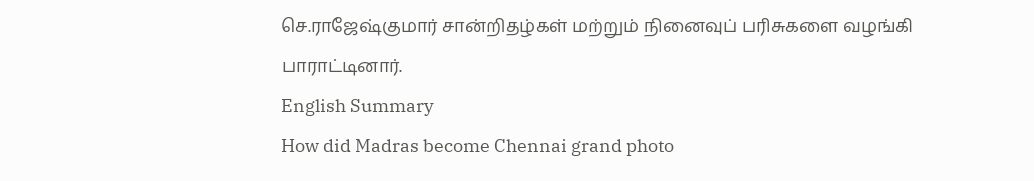செ.ராஜேஷ்குமார் சான்றிதழ்கள் மற்றும் நினைவுப் பரிசுகளை வழங்கி பாராட்டினார்.
English Summary
How did Madras become Chennai grand photo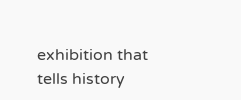exhibition that tells history